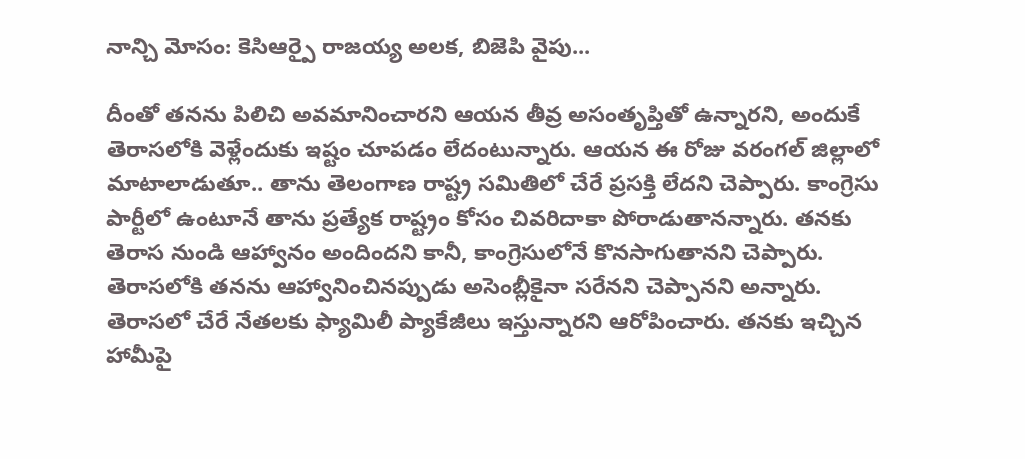నాన్చి మోసం: కెసిఆర్పై రాజయ్య అలక, బిజెపి వైపు...

దీంతో తనను పిలిచి అవమానించారని ఆయన తీవ్ర అసంతృప్తితో ఉన్నారని, అందుకే తెరాసలోకి వెళ్లేందుకు ఇష్టం చూపడం లేదంటున్నారు. ఆయన ఈ రోజు వరంగల్ జిల్లాలో మాటాలాడుతూ.. తాను తెలంగాణ రాష్ట్ర సమితిలో చేరే ప్రసక్తి లేదని చెప్పారు. కాంగ్రెసు పార్టీలో ఉంటూనే తాను ప్రత్యేక రాష్ట్రం కోసం చివరిదాకా పోరాడుతానన్నారు. తనకు తెరాస నుండి ఆహ్వానం అందిందని కానీ, కాంగ్రెసులోనే కొనసాగుతానని చెప్పారు.
తెరాసలోకి తనను ఆహ్వానించినప్పుడు అసెంబ్లీకైనా సరేనని చెప్పానని అన్నారు. తెరాసలో చేరే నేతలకు ఫ్యామిలీ ప్యాకేజీలు ఇస్తున్నారని ఆరోపించారు. తనకు ఇచ్చిన హామీపై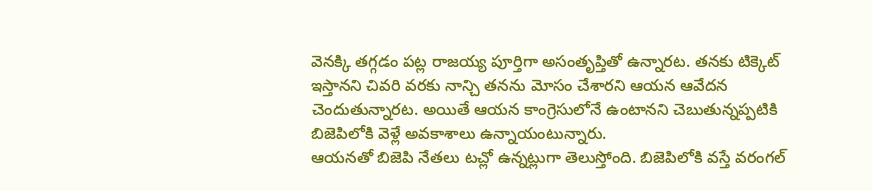వెనక్కి తగ్గడం పట్ల రాజయ్య పూర్తిగా అసంతృప్తితో ఉన్నారట. తనకు టిక్కెట్ ఇస్తానని చివరి వరకు నాన్చి తనను మోసం చేశారని ఆయన ఆవేదన చెందుతున్నారట. అయితే ఆయన కాంగ్రెసులోనే ఉంటానని చెబుతున్నప్పటికి బిజెపిలోకి వెళ్లే అవకాశాలు ఉన్నాయంటున్నారు.
ఆయనతో బిజెపి నేతలు టచ్లో ఉన్నట్లుగా తెలుస్తోంది. బిజెపిలోకి వస్తే వరంగల్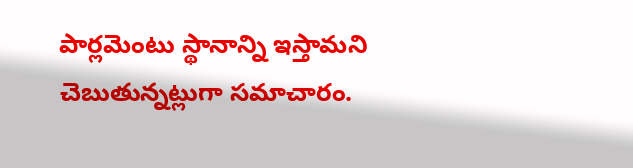పార్లమెంటు స్థానాన్ని ఇస్తామని చెబుతున్నట్లుగా సమాచారం.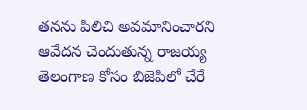తనను పిలిచి అవమానించారని ఆవేదన చెందుతున్న రాజయ్య తెలంగాణ కోసం బిజెపిలో చేరే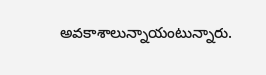అవకాశాలున్నాయంటున్నారు.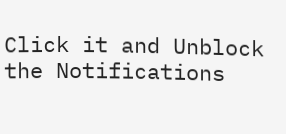Click it and Unblock the Notifications